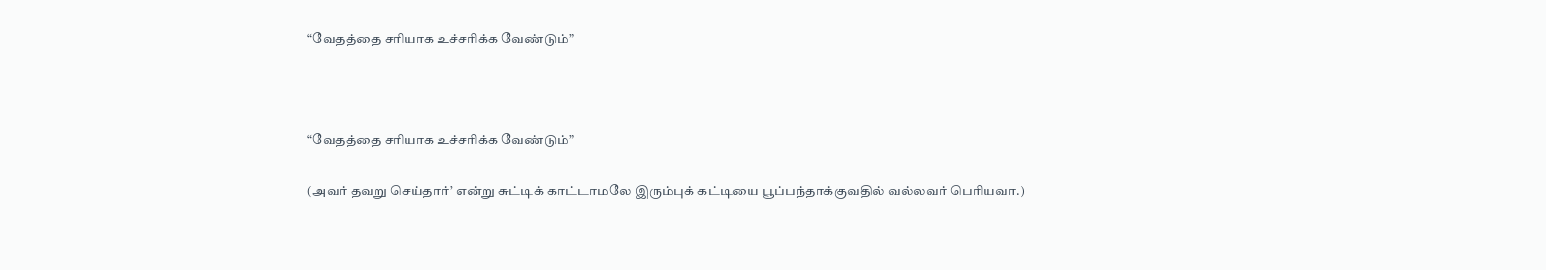“வேதத்தை சரியாக உச்சரிக்க வேண்டும்”



“வேதத்தை சரியாக உச்சரிக்க வேண்டும்”

(அவர் தவறு செய்தார்’ என்று சுட்டிக் காட்டாமலே இரும்புக் கட்டியை பூப்பந்தாக்குவதில் வல்லவர் பெரியவா.)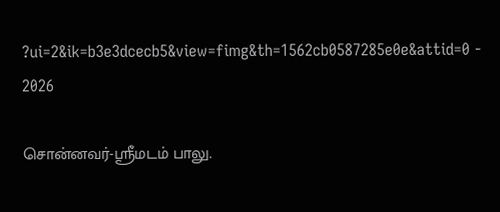?ui=2&ik=b3e3dcecb5&view=fimg&th=1562cb0587285e0e&attid=0 - 2026

சொன்னவர்-ஸ்ரீமடம் பாலு.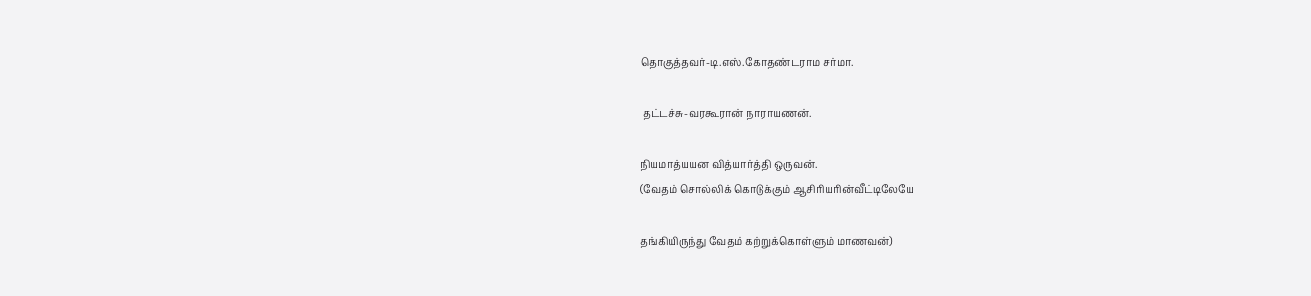தொகுத்தவர்-டி.எஸ்.கோதண்டராம சர்மா.

 தட்டச்சு-வரகூரான் நாராயணன்.

நியமாத்யயன வித்யார்த்தி ஒருவன்.
(வேதம் சொல்லிக் கொடுக்கும் ஆசிரியரின்வீட்டிலேயே

தங்கியிருந்து வேதம் கற்றுக்கொள்ளும் மாணவன்)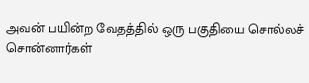அவன் பயின்ற வேதத்தில் ஒரு பகுதியை சொல்லச்
சொன்னார்கள்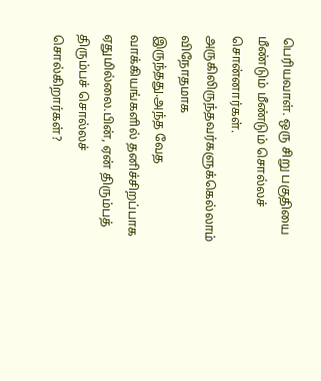பெரியவாள். ஒரு சிறு பகுதியை
மீண்டும் மீண்டும் சொல்லச் சொன்னார்கள்.
அருகிலிருந்தவர்களுக்கெல்லாம் விநோதமாக
இருந்தது.அந்த வேத வாக்கியங்களில் தனிச்சிறப்பாக
ஏதுமில்லை.பின், ஏன் திரும்பத் திரும்பச் சொல்லச்
சொல்கிறார்கள்?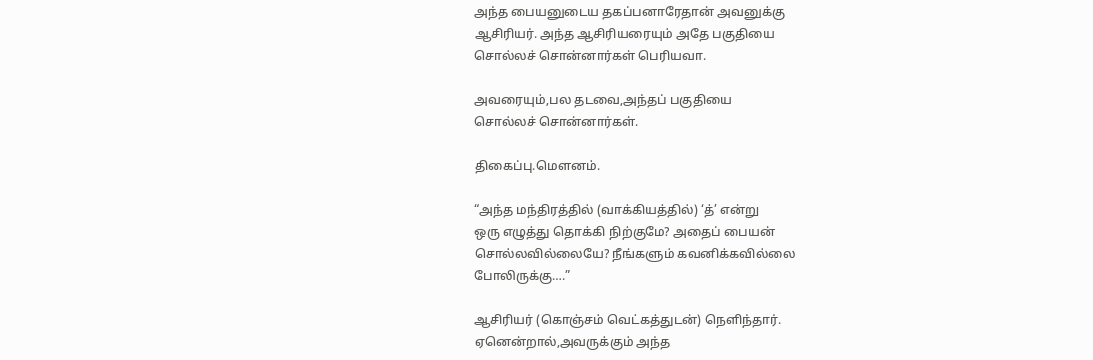அந்த பையனுடைய தகப்பனாரேதான் அவனுக்கு
ஆசிரியர். அந்த ஆசிரியரையும் அதே பகுதியை
சொல்லச் சொன்னார்கள் பெரியவா.

அவரையும்,பல தடவை,அந்தப் பகுதியை
சொல்லச் சொன்னார்கள்.

திகைப்பு.மௌனம்.

“அந்த மந்திரத்தில் (வாக்கியத்தில்) ‘த்’ என்று
ஒரு எழுத்து தொக்கி நிற்குமே? அதைப் பையன்
சொல்லவில்லையே? நீங்களும் கவனிக்கவில்லை
போலிருக்கு….”

ஆசிரியர் (கொஞ்சம் வெட்கத்துடன்) நெளிந்தார்.
ஏனென்றால்,அவருக்கும் அந்த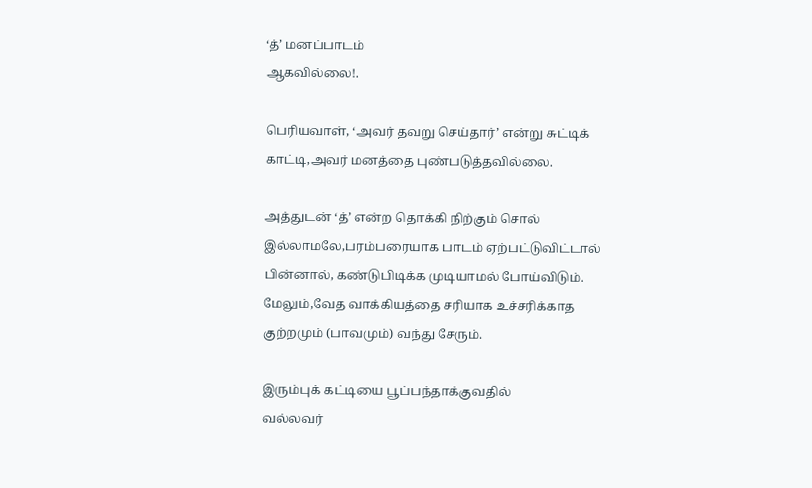‘த்’ மனப்பாடம்
ஆகவில்லை!.

பெரியவாள், ‘அவர் தவறு செய்தார்’ என்று சுட்டிக்
காட்டி,அவர் மனத்தை புண்படுத்தவில்லை.

அத்துடன் ‘த்’ என்ற தொக்கி நிற்கும் சொல்
இல்லாமலே,பரம்பரையாக பாடம் ஏற்பட்டுவிட்டால்
பின்னால், கண்டுபிடிக்க முடியாமல் போய்விடும்.
மேலும்,வேத வாக்கியத்தை சரியாக உச்சரிக்காத
குற்றமும் (பாவமும்) வந்து சேரும்.

இரும்புக் கட்டியை பூப்பந்தாக்குவதில்
வல்லவர்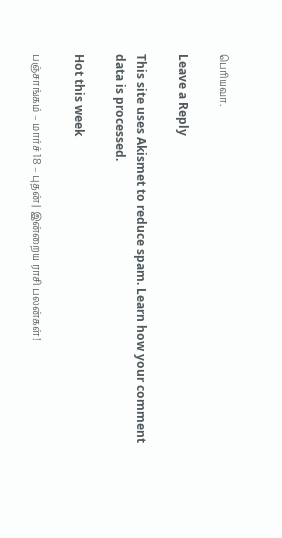பெரியவா.

Leave a Reply

This site uses Akismet to reduce spam. Learn how your comment data is processed.

Hot this week

பஞ்சாங்கம் – மார்ச் 18 – புதன் | இன்றைய ராசி பலன்கள்!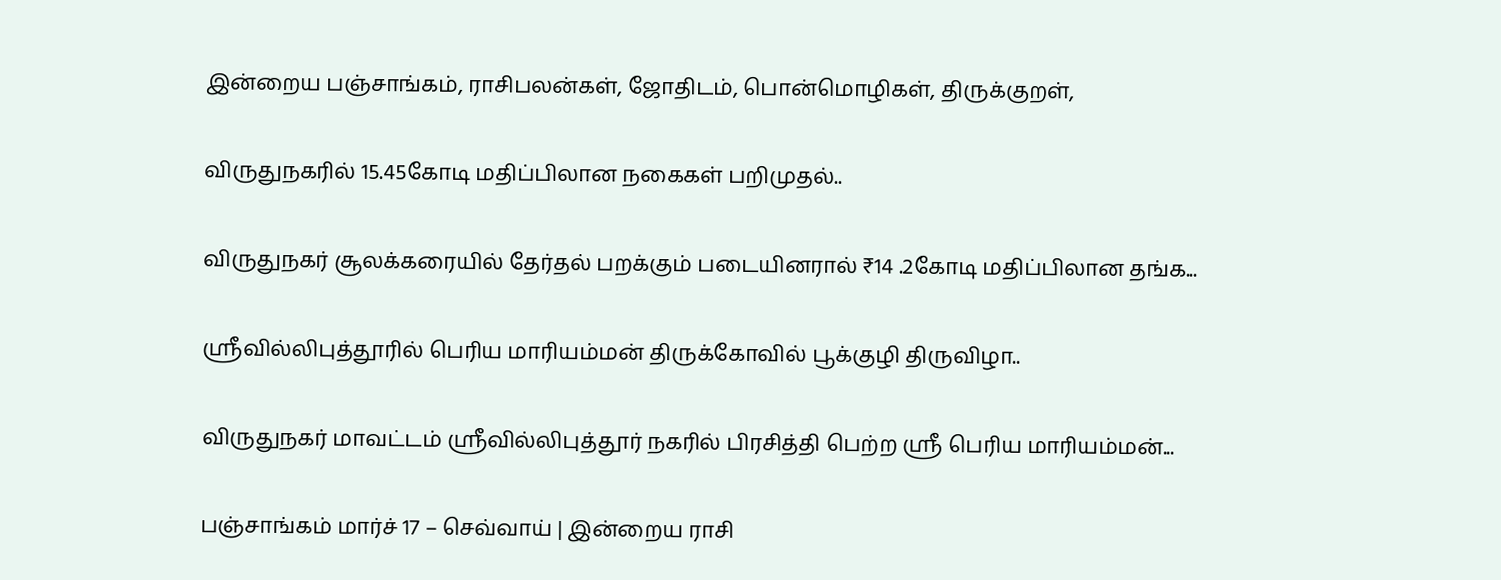இன்றைய பஞ்சாங்கம், ராசிபலன்கள், ஜோதிடம், பொன்மொழிகள், திருக்குறள்,

விருதுநகரில் 15.45கோடி மதிப்பிலான நகைகள் பறிமுதல்..

விருதுநகர் சூலக்கரையில் தேர்தல் பறக்கும் படையினரால் ₹14 .2கோடி மதிப்பிலான தங்க...

ஸ்ரீவில்லிபுத்தூரில் பெரிய மாரியம்மன் திருக்கோவில் பூக்குழி திருவிழா..

விருதுநகர் மாவட்டம் ஸ்ரீவில்லிபுத்தூர் நகரில் பிரசித்தி பெற்ற ஸ்ரீ பெரிய மாரியம்மன்...

பஞ்சாங்கம் மார்ச் 17 – செவ்வாய் | இன்றைய ராசி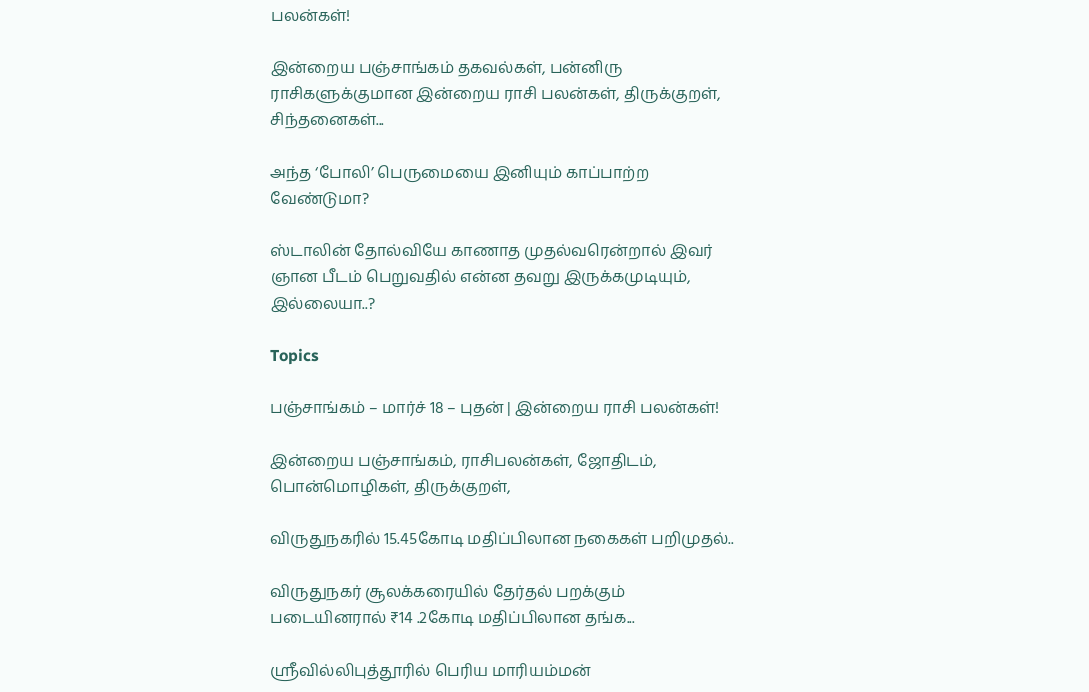பலன்கள்!

இன்றைய பஞ்சாங்கம் தகவல்கள், பன்னிரு ராசிகளுக்குமான இன்றைய ராசி பலன்கள், திருக்குறள், சிந்தனைகள்...

அந்த ‘போலி’ பெருமையை இனியும் காப்பாற்ற வேண்டுமா?

ஸ்டாலின் தோல்வியே காணாத முதல்வரென்றால் இவர் ஞான பீடம் பெறுவதில் என்ன தவறு இருக்கமுடியும், இல்லையா..?

Topics

பஞ்சாங்கம் – மார்ச் 18 – புதன் | இன்றைய ராசி பலன்கள்!

இன்றைய பஞ்சாங்கம், ராசிபலன்கள், ஜோதிடம், பொன்மொழிகள், திருக்குறள்,

விருதுநகரில் 15.45கோடி மதிப்பிலான நகைகள் பறிமுதல்..

விருதுநகர் சூலக்கரையில் தேர்தல் பறக்கும் படையினரால் ₹14 .2கோடி மதிப்பிலான தங்க...

ஸ்ரீவில்லிபுத்தூரில் பெரிய மாரியம்மன்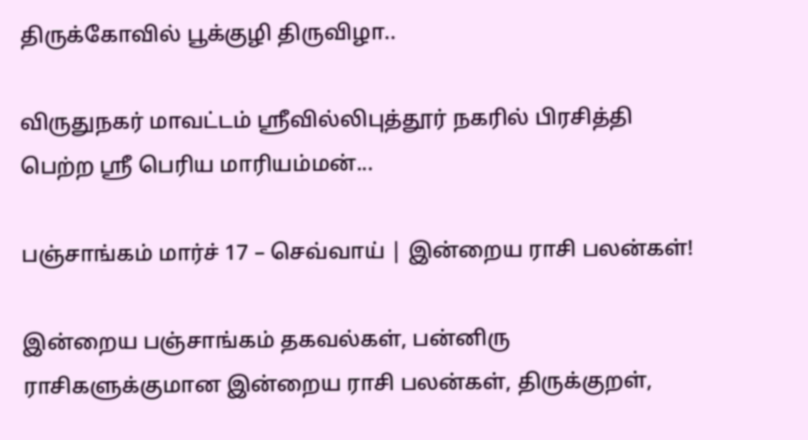திருக்கோவில் பூக்குழி திருவிழா..

விருதுநகர் மாவட்டம் ஸ்ரீவில்லிபுத்தூர் நகரில் பிரசித்தி பெற்ற ஸ்ரீ பெரிய மாரியம்மன்...

பஞ்சாங்கம் மார்ச் 17 – செவ்வாய் | இன்றைய ராசி பலன்கள்!

இன்றைய பஞ்சாங்கம் தகவல்கள், பன்னிரு ராசிகளுக்குமான இன்றைய ராசி பலன்கள், திருக்குறள்,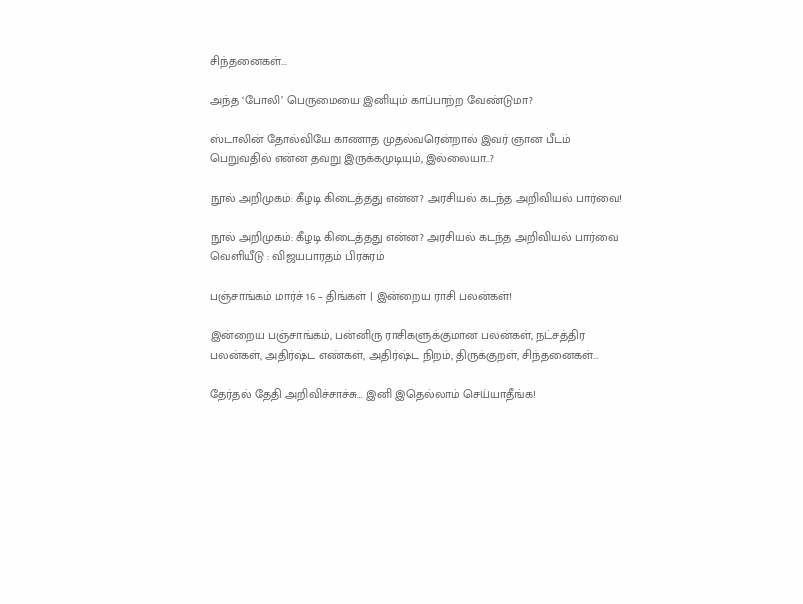சிந்தனைகள்...

அந்த ‘போலி’ பெருமையை இனியும் காப்பாற்ற வேண்டுமா?

ஸ்டாலின் தோல்வியே காணாத முதல்வரென்றால் இவர் ஞான பீடம் பெறுவதில் என்ன தவறு இருக்கமுடியும், இல்லையா..?

நூல் அறிமுகம்: கீழடி கிடைத்தது என்ன? அரசியல் கடந்த அறிவியல் பார்வை!

நூல் அறிமுகம்: கீழடி கிடைத்தது என்ன? அரசியல் கடந்த அறிவியல் பார்வை வெளியீடு : விஜயபாரதம் பிரசுரம்

பஞ்சாங்கம் மார்ச் 16 – திங்கள் | இன்றைய ராசி பலன்கள்!

இன்றைய பஞ்சாங்கம், பன்னிரு ராசிகளுக்குமான பலன்கள், நட்சத்திர பலன்கள், அதிர்ஷ்ட எண்கள், அதிர்ஷ்ட நிறம், திருக்குறள், சிந்தனைகள்...

தேர்தல் தேதி அறிவிச்சாச்சு… இனி இதெல்லாம் செய்யாதீங்க!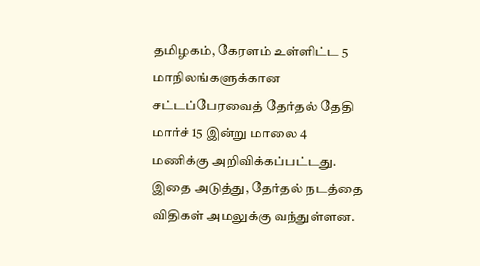தமிழகம், கேரளம் உள்ளிட்ட 5 மாநிலங்களுக்கான சட்டப்பேரவைத் தேர்தல் தேதி மார்ச் 15 இன்று மாலை 4 மணிக்கு அறிவிக்கப்பட்டது. இதை அடுத்து, தேர்தல் நடத்தை விதிகள் அமலுக்கு வந்துள்ளன.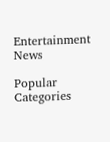Entertainment News

Popular Categories